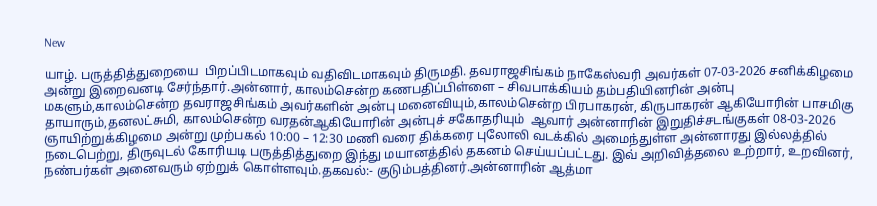New

யாழ். பருத்தித்துறையை  பிறப்பிடமாகவும் வதிவிடமாகவும் திருமதி. தவராஜசிங்கம் நாகேஸ்வரி அவர்கள் 07-03-2026 சனிக்கிழமை அன்று இறைவனடி சேர்ந்தார்.அன்னார், காலம்சென்ற கணபதிப்பிள்ளை – சிவபாக்கியம் தம்பதியினரின் அன்பு மகளும்,காலம்சென்ற தவராஜசிங்கம் அவர்களின் அன்பு மனைவியும்,காலம்சென்ற பிரபாகரன், கிருபாகரன் ஆகியோரின் பாசமிகு தாயாரும்,தனலட்சுமி, காலம்சென்ற வரதன்ஆகியோரின் அன்புச் சகோதரியும்  ஆவார் அன்னாரின் இறுதிச்சடங்குகள் 08-03-2026 ஞாயிற்றுக்கிழமை அன்று முற்பகல் 10:00 – 12:30 மணி வரை திக்கரை புலோலி வடக்கில் அமைந்துள்ள அன்னாரது இல்லத்தில் நடைபெற்று, திருவுடல் கோரியடி பருத்தித்துறை இந்து மயானத்தில் தகனம் செய்யப்பட்டது. இவ் அறிவித்தலை உற்றார், உறவினர், நண்பர்கள் அனைவரும் ஏற்றுக் கொள்ளவும்.தகவல்:- குடும்பத்தினர்.அன்னாரின் ஆத்மா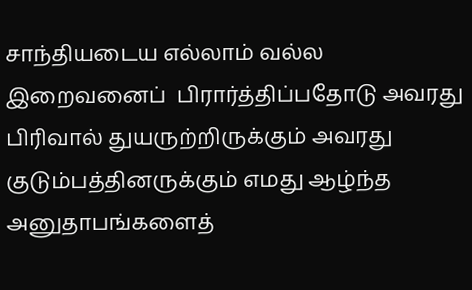சாந்தியடைய எல்லாம் வல்ல இறைவனைப்  பிரார்த்திப்பதோடு அவரது பிரிவால் துயருற்றிருக்கும் அவரது குடும்பத்தினருக்கும் எமது ஆழ்ந்த அனுதாபங்களைத்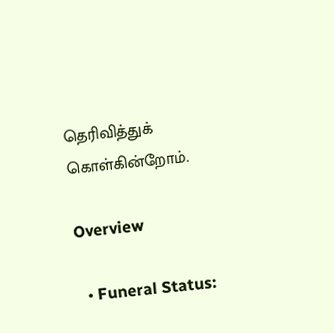தெரிவித்துக் கொள்கின்றோம்.

Overview

  • Funeral Status: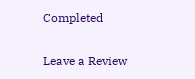Completed

Leave a Review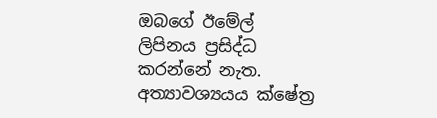ඔබගේ ඊමේල් ලිපිනය ප්‍රසිද්ධ කරන්නේ නැත. අත්‍යාවශ්‍යයය ක්ෂේත්‍ර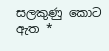සලකුණු කොට ඇත *